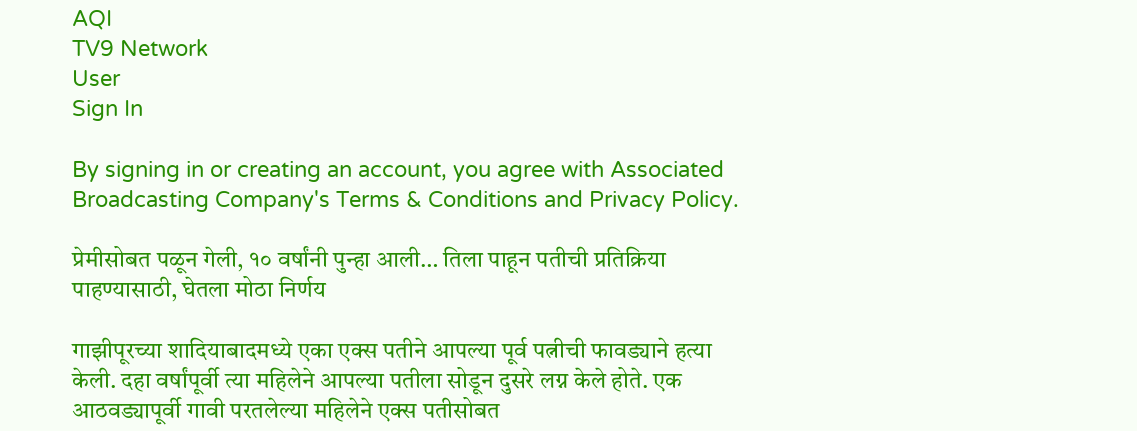AQI
TV9 Network
User
Sign In

By signing in or creating an account, you agree with Associated Broadcasting Company's Terms & Conditions and Privacy Policy.

प्रेमीसोबत पळून गेली, १० वर्षांनी पुन्हा आली… तिला पाहून पतीची प्रतिक्रिया पाहण्यासाठी, घेतला मोठा निर्णय

गाझीपूरच्या शादियाबादमध्ये एका एक्स पतीने आपल्या पूर्व पत्नीची फावड्याने हत्या केली. दहा वर्षांपूर्वी त्या महिलेने आपल्या पतीला सोडून दुसरे लग्न केले होते. एक आठवड्यापूर्वी गावी परतलेल्या महिलेने एक्स पतीसोबत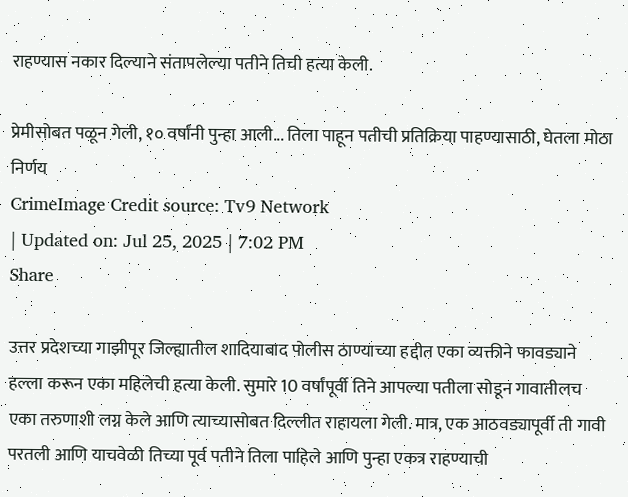राहण्यास नकार दिल्याने संतापलेल्या पतीने तिची हत्या केली.

प्रेमीसोबत पळून गेली, १० वर्षांनी पुन्हा आली... तिला पाहून पतीची प्रतिक्रिया पाहण्यासाठी, घेतला मोठा निर्णय
CrimeImage Credit source: Tv9 Network
| Updated on: Jul 25, 2025 | 7:02 PM
Share

उत्तर प्रदेशच्या गाझीपूर जिल्ह्यातील शादियाबाद पोलीस ठाण्याच्या हद्दीत एका व्यक्तीने फावड्याने हल्ला करून एका महिलेची हत्या केली. सुमारे 10 वर्षांपूर्वी तिने आपल्या पतीला सोडून गावातीलच एका तरुणाशी लग्न केले आणि त्याच्यासोबत दिल्लीत राहायला गेली. मात्र, एक आठवड्यापूर्वी ती गावी परतली आणि याचवेळी तिच्या पूर्व पतीने तिला पाहिले आणि पुन्हा एकत्र राहण्याची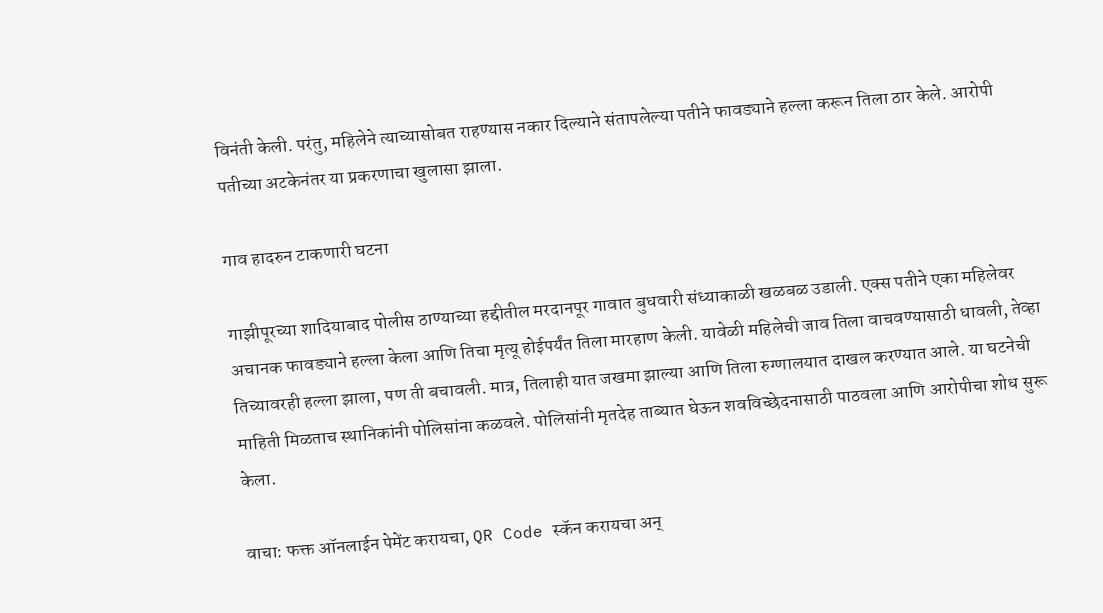विनंती केली. परंतु, महिलेने त्याच्यासोबत राहण्यास नकार दिल्याने संतापलेल्या पतीने फावड्याने हल्ला करून तिला ठार केले. आरोपी पतीच्या अटकेनंतर या प्रकरणाचा खुलासा झाला.

गाव हादरुन टाकणारी घटना

गाझीपूरच्या शादियाबाद पोलीस ठाण्याच्या हद्दीतील मरदानपूर गावात बुधवारी संध्याकाळी खळबळ उडाली. एक्स पतीने एका महिलेवर अचानक फावड्याने हल्ला केला आणि तिचा मृत्यू होईपर्यंत तिला मारहाण केली. यावेळी महिलेची जाव तिला वाचवण्यासाठी धावली, तेव्हा तिच्यावरही हल्ला झाला, पण ती बचावली. मात्र, तिलाही यात जखमा झाल्या आणि तिला रुग्णालयात दाखल करण्यात आले. या घटनेची माहिती मिळताच स्थानिकांनी पोलिसांना कळवले. पोलिसांनी मृतदेह ताब्यात घेऊन शवविच्छेदनासाठी पाठवला आणि आरोपीचा शोध सुरू केला.

वाचा: फक्त ऑनलाईन पेमेंट करायचा, QR Code स्कॅन करायचा अन्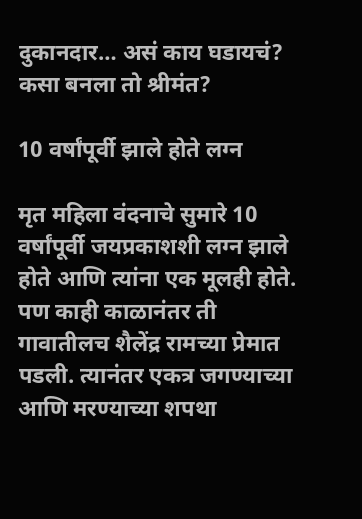दुकानदार… असं काय घडायचं? कसा बनला तो श्रीमंत?

10 वर्षांपूर्वी झाले होते लग्न

मृत महिला वंदनाचे सुमारे 10 वर्षांपूर्वी जयप्रकाशशी लग्न झाले होते आणि त्यांना एक मूलही होते. पण काही काळानंतर ती गावातीलच शैलेंद्र रामच्या प्रेमात पडली. त्यानंतर एकत्र जगण्याच्या आणि मरण्याच्या शपथा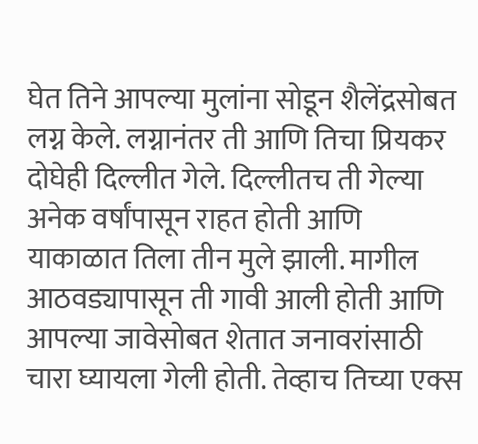घेत तिने आपल्या मुलांना सोडून शैलेंद्रसोबत लग्न केले. लग्नानंतर ती आणि तिचा प्रियकर दोघेही दिल्लीत गेले. दिल्लीतच ती गेल्या अनेक वर्षांपासून राहत होती आणि याकाळात तिला तीन मुले झाली. मागील आठवड्यापासून ती गावी आली होती आणि आपल्या जावेसोबत शेतात जनावरांसाठी चारा घ्यायला गेली होती. तेव्हाच तिच्या एक्स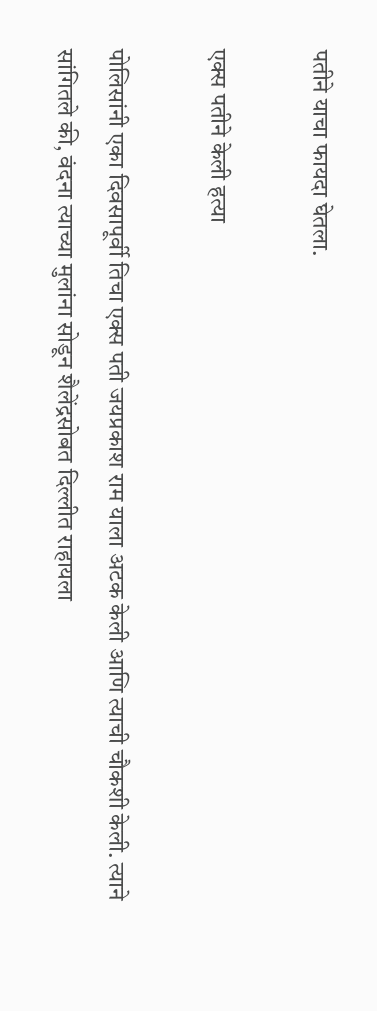पतीने याचा फायदा घेतला.

एक्स पतीने केली हत्या

पोलिसांनी एका दिवसापूर्वी तिचा एक्स पती जयप्रकाश राम याला अटक केली आणि त्याची चौकशी केली. त्याने सांगितले की, वंदना त्याच्या मुलांना सोडून शैलेंद्रसोबत दिल्लीत राहायला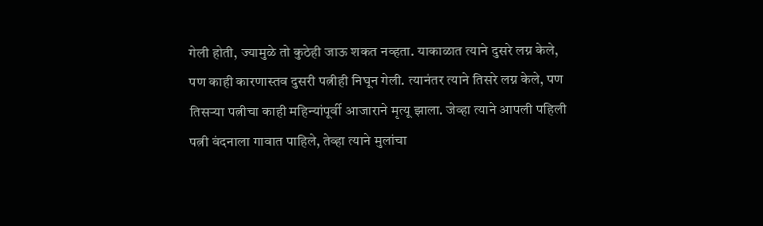गेली होती, ज्यामुळे तो कुठेही जाऊ शकत नव्हता. याकाळात त्याने दुसरे लग्न केले, पण काही कारणास्तव दुसरी पत्नीही निघून गेली. त्यानंतर त्याने तिसरे लग्न केले, पण तिसऱ्या पत्नीचा काही महिन्यांपूर्वी आजाराने मृत्यू झाला. जेव्हा त्याने आपली पहिली पत्नी वंदनाला गावात पाहिले, तेव्हा त्याने मुलांचा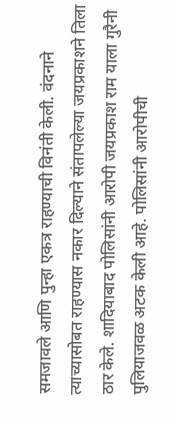समजावले आणि पुन्हा एकत्र राहण्याची विनंती केली. वंदनाने त्याच्यासोबत राहण्यास नकार दिल्याने संतापलेल्या जयप्रकाशने तिला ठार केले. शादियाबाद पोलिसांनी आरोपी जयप्रकाश राम याला गुरैनी पुलियाजवळ अटक केली आहे. पोलिसांनी आरोपीची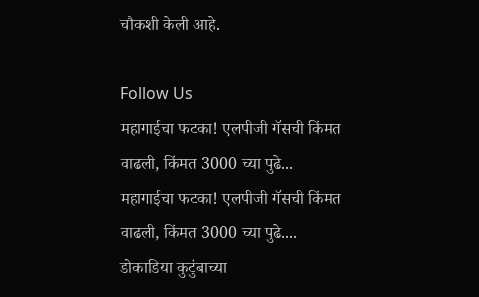चौकशी केली आहे.

Follow Us
महागाईचा फटका! एलपीजी गॅसची किंमत वाढली, किंमत 3000 च्या पुढे...
महागाईचा फटका! एलपीजी गॅसची किंमत वाढली, किंमत 3000 च्या पुढे....
डोकाडिया कुटुंबाच्या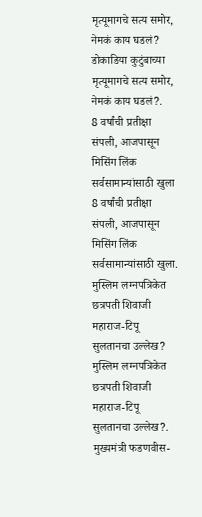मृत्यूमागचे सत्य समोर, नेमकं काय घडलं?
डोकाडिया कुटुंबाच्या मृत्यूमागचे सत्य समोर, नेमकं काय घडलं?.
8 वर्षांची प्रतीक्षा संपली, आजपासून मिसिंग लिंक सर्वसामान्यांसाठी खुला
8 वर्षांची प्रतीक्षा संपली, आजपासून मिसिंग लिंक सर्वसामान्यांसाठी खुला.
मुस्लिम लग्नपत्रिकेत छत्रपती शिवाजी महाराज-टिपू सुलतानचा उल्लेख?
मुस्लिम लग्नपत्रिकेत छत्रपती शिवाजी महाराज-टिपू सुलतानचा उल्लेख?.
मुख्यमंत्री फडणवीस-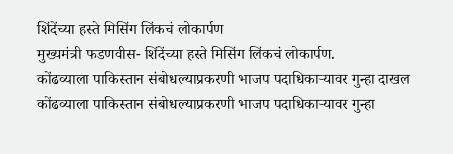शिंदेंच्या हस्ते मिसिंग लिंकचं लोकार्पण
मुख्यमंत्री फडणवीस- शिंदेंच्या हस्ते मिसिंग लिंकचं लोकार्पण.
कोंढव्याला पाकिस्तान संबोधल्याप्रकरणी भाजप पदाधिकाऱ्यावर गुन्हा दाखल
कोंढव्याला पाकिस्तान संबोधल्याप्रकरणी भाजप पदाधिकाऱ्यावर गुन्हा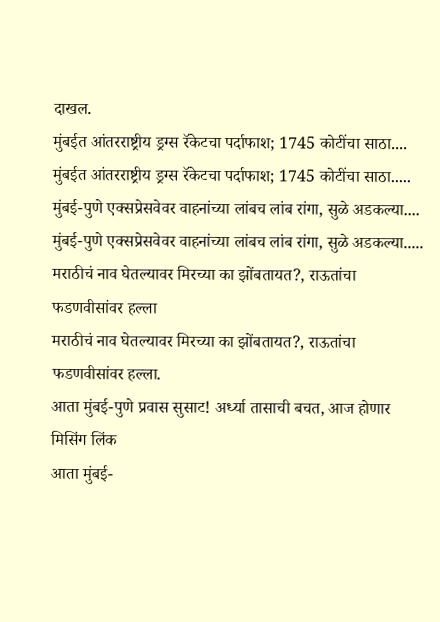दाखल.
मुंबईत आंतरराष्ट्रीय ड्रग्स रॅकेटचा पर्दाफाश; 1745 कोटींचा साठा....
मुंबईत आंतरराष्ट्रीय ड्रग्स रॅकेटचा पर्दाफाश; 1745 कोटींचा साठा.....
मुंबई-पुणे एक्सप्रेसवेवर वाहनांच्या लांबच लांब रांगा, सुळे अडकल्या....
मुंबई-पुणे एक्सप्रेसवेवर वाहनांच्या लांबच लांब रांगा, सुळे अडकल्या.....
मराठीचं नाव घेतल्यावर मिरच्या का झोंबतायत?, राऊतांचा फडणवीसांवर हल्ला
मराठीचं नाव घेतल्यावर मिरच्या का झोंबतायत?, राऊतांचा फडणवीसांवर हल्ला.
आता मुंबई-पुणे प्रवास सुसाट! अर्ध्या तासाची बचत, आज होणार मिसिंग लिंक
आता मुंबई-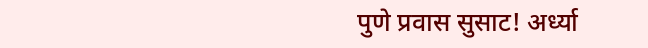पुणे प्रवास सुसाट! अर्ध्या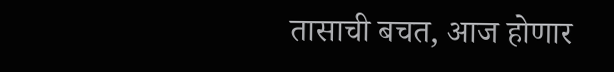तासाची बचत, आज होणार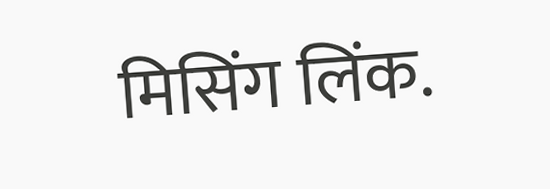मिसिंग लिंक.